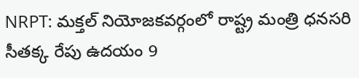NRPT: మక్తల్ నియోజకవర్గంలో రాష్ట్ర మంత్రి ధనసరి సీతక్క రేపు ఉదయం 9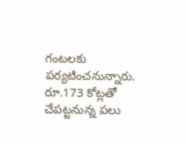గంటలకు పర్యటించనున్నారు. రూ.173 కోట్లతో చేపట్టనున్న పలు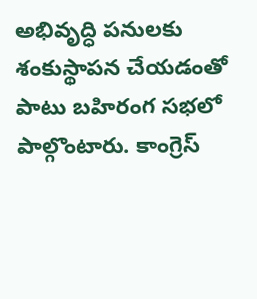అభివృద్ధి పనులకు శంకుస్థాపన చేయడంతో పాటు బహిరంగ సభలో పాల్గొంటారు. కాంగ్రెస్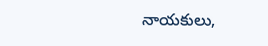నాయకులు,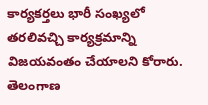కార్యకర్తలు భారీ సంఖ్యలో తరలివచ్చి కార్యక్రమాన్ని విజయవంతం చేయాలని కోరారు.
తెలంగాణ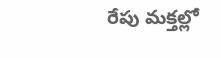రేపు మక్తల్లో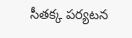సీతక్క పర్యటన